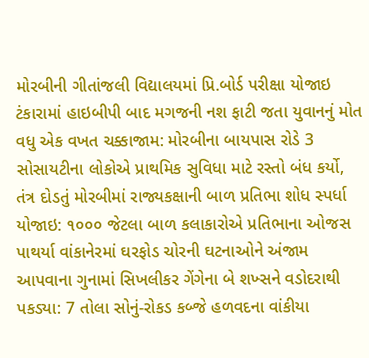મોરબીની ગીતાંજલી વિદ્યાલયમાં પ્રિ.બોર્ડ પરીક્ષા યોજાઇ ટંકારામાં હાઇબીપી બાદ મગજની નશ ફાટી જતા યુવાનનું મોત વધુ એક વખત ચક્કાજામ: મોરબીના બાયપાસ રોડે 3 સોસાયટીના લોકોએ પ્રાથમિક સુવિધા માટે રસ્તો બંધ કર્યો, તંત્ર દોડતું મોરબીમાં રાજ્યકક્ષાની બાળ પ્રતિભા શોધ સ્પર્ધા યોજાઇ: ૧૦૦૦ જેટલા બાળ કલાકારોએ પ્રતિભાના ઓજસ પાથર્યા વાંકાનેરમાં ઘરફોડ ચોરની ઘટનાઓને અંજામ આપવાના ગુનામાં સિખલીકર ગેંગેના બે શખ્સને વડોદરાથી પકડ્યા: 7 તોલા સોનું-રોકડ કબ્જે હળવદના વાંકીયા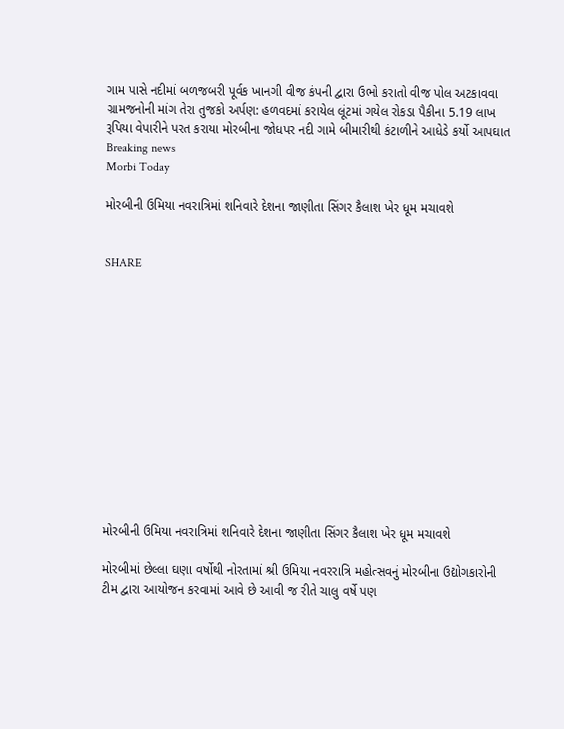ગામ પાસે નદીમાં બળજબરી પૂર્વક ખાનગી વીજ કંપની દ્વારા ઉભો કરાતો વીજ પોલ અટકાવવા ગ્રામજનોની માંગ તેરા તુજકો અર્પણ: હળવદમાં કરાયેલ લૂંટમાં ગયેલ રોકડા પૈકીના 5.19 લાખ રૂપિયા વેપારીને પરત કરાયા મોરબીના જોધપર નદી ગામે બીમારીથી કંટાળીને આધેડે કર્યો આપઘાત
Breaking news
Morbi Today

મોરબીની ઉમિયા નવરાત્રિમાં શનિવારે દેશના જાણીતા સિંગર કૈલાશ ખેર ધૂમ મચાવશે


SHARE













મોરબીની ઉમિયા નવરાત્રિમાં શનિવારે દેશના જાણીતા સિંગર કૈલાશ ખેર ધૂમ મચાવશે

મોરબીમાં છેલ્લા ઘણા વર્ષોથી નોરતામાં શ્રી ઉમિયા નવરરાત્રિ મહોત્સવનું મોરબીના ઉદ્યોગકારોની ટીમ દ્વારા આયોજન કરવામાં આવે છે આવી જ રીતે ચાલુ વર્ષે પણ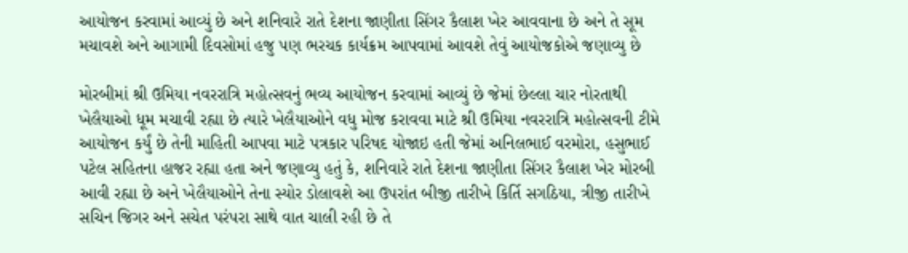આયોજન કરવામાં આવ્યું છે અને શનિવારે રાતે દેશના જાણીતા સિંગર કૈલાશ ખેર આવવાના છે અને તે સૂમ મચાવશે અને આગામી દિવસોમાં હજુ પણ ભરચક કાર્યક્રમ આપવામાં આવશે તેવું આયોજકોએ જણાવ્યુ છે

મોરબીમાં શ્રી ઉમિયા નવરરાત્રિ મહોત્સવનું ભવ્ય આયોજન કરવામાં આવ્યું છે જેમાં છેલ્લા ચાર નોરતાથી ખેલૈયાઓ ધૂમ મચાવી રહ્યા છે ત્યારે ખેલૈયાઓને વધુ મોજ કરાવવા માટે શ્રી ઉમિયા નવરરાત્રિ મહોત્સવની ટીમે આયોજન કર્યું છે તેની માહિતી આપવા માટે પત્રકાર પરિષદ યોજાઇ હતી જેમાં અનિલભાઈ વરમોરા, હસુભાઈ પટેલ સહિતના હાજર રહ્યા હતા અને જણાવ્યુ હતું કે, શનિવારે રાતે દેશના જાણીતા સિંગર કૈલાશ ખેર મોરબી આવી રહ્યા છે અને ખેલૈયાઓને તેના સ્યોર ડોલાવશે આ ઉપરાંત બીજી તારીખે કિર્તિ સગઠિયા, ત્રીજી તારીખે સચિન જિગર અને સચેત પરંપરા સાથે વાત ચાલી રહી છે તે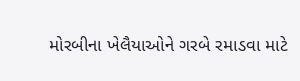મોરબીના ખેલૈયાઓને ગરબે રમાડવા માટે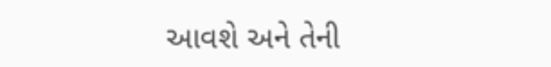આવશે અને તેની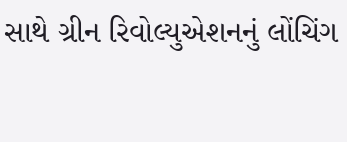સાથે ગ્રીન રિવોલ્યુએશનનું લોંચિંગ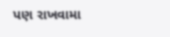પણ રાખવામા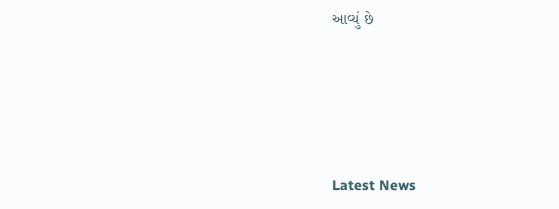આવ્યું છે






Latest News